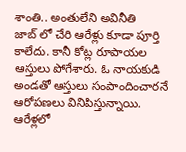శాంతి.. అంతులేని అవినీతి
జాబ్ లో చేరి ఆరేళ్లు కూడా పూర్తి కాలేదు. కానీ కోట్ల రూపాయల ఆస్తులు పోగేశారు. ఓ నాయకుడి అండతో ఆస్తులు సంపాందించారనే ఆరోపణలు వినిపిస్తున్నాయి. ఆరేళ్లలో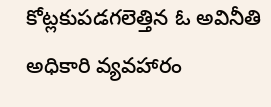కోట్లకుపడగలెత్తిన ఓ అవినీతి అధికారి వ్యవహారం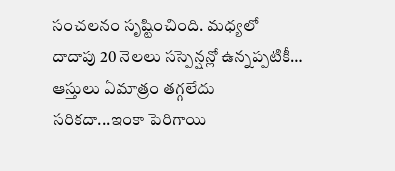సంచలనం సృష్టించింది. మధ్యలో దాదాపు 20 నెలలు సస్పెన్షన్లో ఉన్నప్పటికీ… ఆస్తులు ఏమాత్రం తగ్గలేదు సరికదా...ఇంకా పెరిగాయి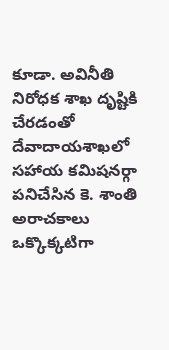కూడా. అవినీతి నిరోధక శాఖ దృష్టికి చేరడంతో దేవాదాయశాఖలో సహాయ కమిషనర్గా పనిచేసిన కె. శాంతి అరాచకాలు ఒక్కొక్కటిగా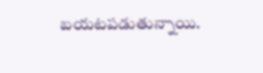బయటపడుతున్నాయి.